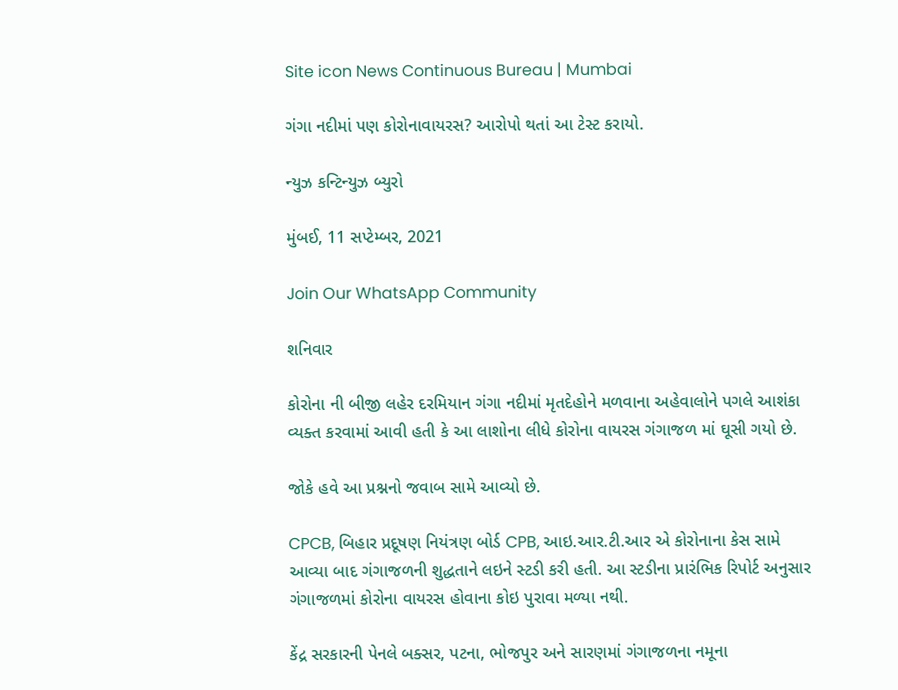Site icon News Continuous Bureau | Mumbai

ગંગા નદીમાં પણ કોરોનાવાયરસ? આરોપો થતાં આ ટેસ્ટ કરાયો.

ન્યુઝ કન્ટિન્યુઝ બ્યુરો

મુંબઈ, 11 સપ્ટેમ્બર, 2021

Join Our WhatsApp Community

શનિવાર

કોરોના ની બીજી લહેર દરમિયાન ગંગા નદીમાં મૃતદેહોને મળવાના અહેવાલોને પગલે આશંકા વ્યક્ત કરવામાં આવી હતી કે આ લાશોના લીધે કોરોના વાયરસ ગંગાજળ માં ઘૂસી ગયો છે.

જોકે હવે આ પ્રશ્નનો જવાબ સામે આવ્યો છે.

CPCB, બિહાર પ્રદૂષણ નિયંત્રણ બોર્ડ CPB, આઇ.આર.ટી.આર એ કોરોનાના કેસ સામે આવ્યા બાદ ગંગાજળની શુદ્ધતાને લઇને સ્ટડી કરી હતી. આ સ્ટડીના પ્રારંભિક રિપોર્ટ અનુસાર ગંગાજળમાં કોરોના વાયરસ હોવાના કોઇ પુરાવા મળ્યા નથી.

કેંદ્ર સરકારની પેનલે બક્સર, પટના, ભોજપુર અને સારણમાં ગંગાજળના નમૂના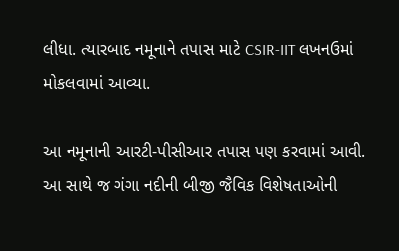લીધા. ત્યારબાદ નમૂનાને તપાસ માટે CSIR-IIT લખનઉમાં મોકલવામાં આવ્યા.

આ નમૂનાની આરટી-પીસીઆર તપાસ પણ કરવામાં આવી. આ સાથે જ ગંગા નદીની બીજી જૈવિક વિશેષતાઓની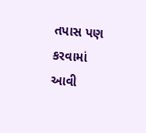તપાસ પણ કરવામાં આવી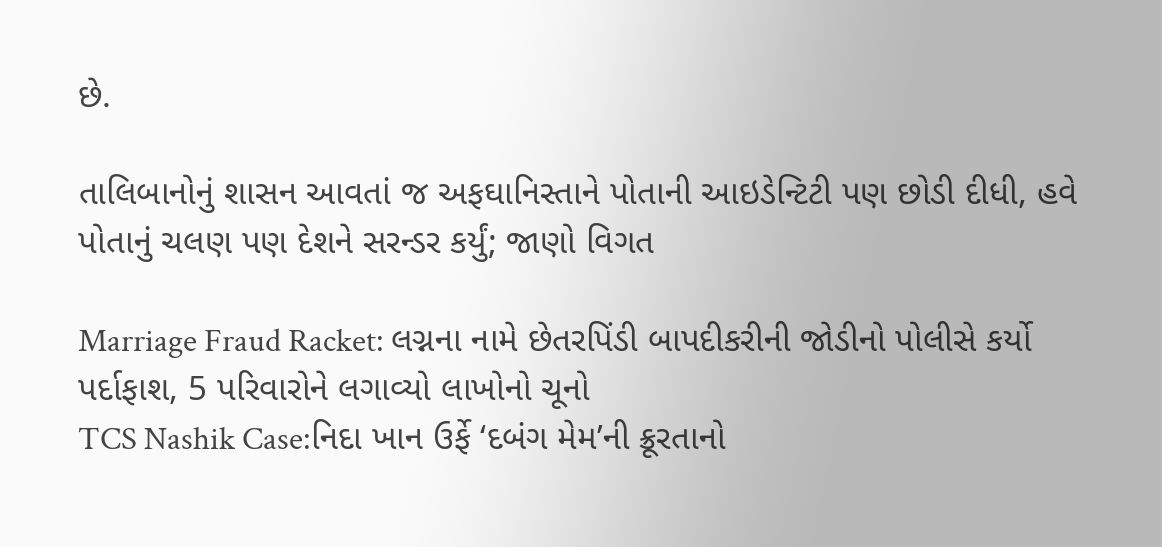છે.

તાલિબાનોનું શાસન આવતાં જ અફઘાનિસ્તાને પોતાની આઇડેન્ટિટી પણ છોડી દીધી, હવે પોતાનું ચલણ પણ દેશને સરન્ડર કર્યું; જાણો વિગત

Marriage Fraud Racket: લગ્નના નામે છેતરપિંડી બાપદીકરીની જોડીનો પોલીસે કર્યો પર્દાફાશ, 5 પરિવારોને લગાવ્યો લાખોનો ચૂનો
TCS Nashik Case:નિદા ખાન ઉર્ફે ‘દબંગ મેમ’ની ક્રૂરતાનો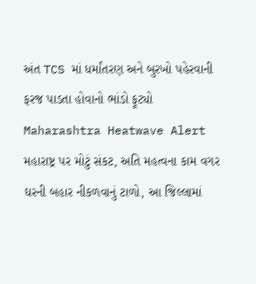અંત TCS માં ધર્માંતરણ અને બુરખો પહેરવાની ફરજ પાડતા હોવાનો ભાંડો ફૂટ્યો
Maharashtra Heatwave Alert મહારાષ્ટ્ર પર મોટું સંકટ, અતિ મહત્વના કામ વગર ઘરની બહાર નીકળવાનું ટાળો, આ જિલ્લામાં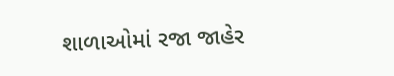શાળાઓમાં રજા જાહેર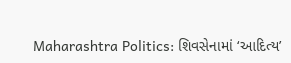Maharashtra Politics: શિવસેનામાં ‘આદિત્ય’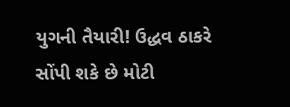યુગની તૈયારી! ઉદ્ધવ ઠાકરે સોંપી શકે છે મોટી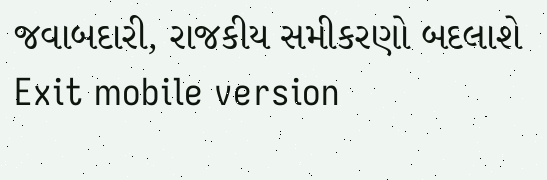જવાબદારી, રાજકીય સમીકરણો બદલાશે
Exit mobile version